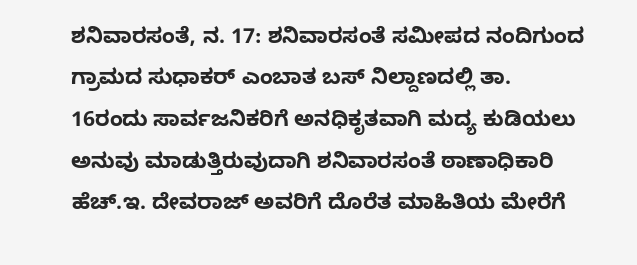ಶನಿವಾರಸಂತೆ, ನ. 17: ಶನಿವಾರಸಂತೆ ಸಮೀಪದ ನಂದಿಗುಂದ ಗ್ರಾಮದ ಸುಧಾಕರ್ ಎಂಬಾತ ಬಸ್ ನಿಲ್ದಾಣದಲ್ಲಿ ತಾ. 16ರಂದು ಸಾರ್ವಜನಿಕರಿಗೆ ಅನಧಿಕೃತವಾಗಿ ಮದ್ಯ ಕುಡಿಯಲು ಅನುವು ಮಾಡುತ್ತಿರುವುದಾಗಿ ಶನಿವಾರಸಂತೆ ಠಾಣಾಧಿಕಾರಿ ಹೆಚ್.ಇ. ದೇವರಾಜ್ ಅವರಿಗೆ ದೊರೆತ ಮಾಹಿತಿಯ ಮೇರೆಗೆ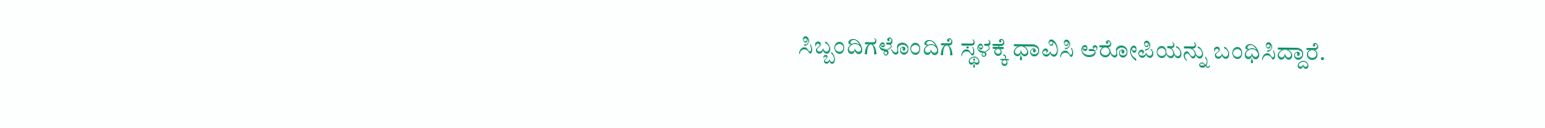ಸಿಬ್ಬಂದಿಗಳೊಂದಿಗೆ ಸ್ಥಳಕ್ಕೆ ಧಾವಿಸಿ ಆರೋಪಿಯನ್ನು ಬಂಧಿಸಿದ್ದಾರೆ.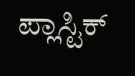ಪ್ಲಾಸ್ಟಿಕ್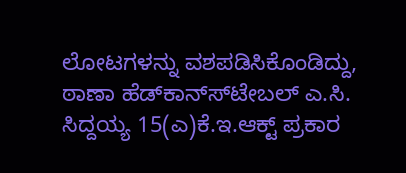ಲೋಟಗಳನ್ನು ವಶಪಡಿಸಿಕೊಂಡಿದ್ದು, ಠಾಣಾ ಹೆಡ್‍ಕಾನ್ಸ್‍ಟೇಬಲ್ ಎ.ಸಿ. ಸಿದ್ದಯ್ಯ 15(ಎ)ಕೆ.ಇ.ಆಕ್ಟ್ ಪ್ರಕಾರ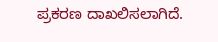ಪ್ರಕರಣ ದಾಖಲಿಸಲಾಗಿದೆ.